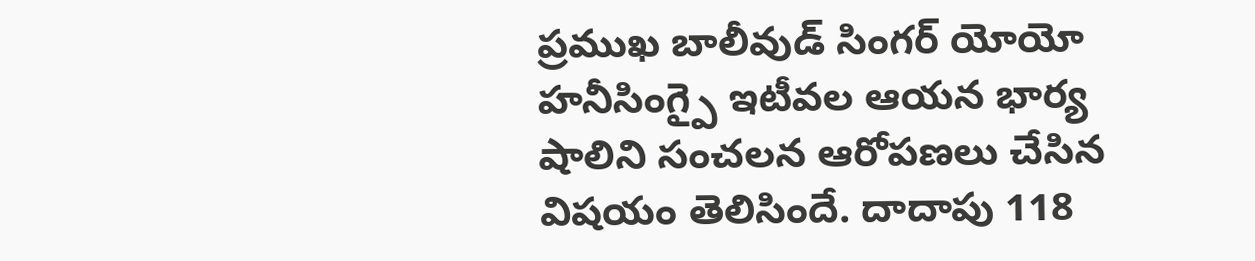ప్రముఖ బాలీవుడ్ సింగర్ యోయో హనీసింగ్పై ఇటీవల ఆయన భార్య షాలిని సంచలన ఆరోపణలు చేసిన విషయం తెలిసిందే. దాదాపు 118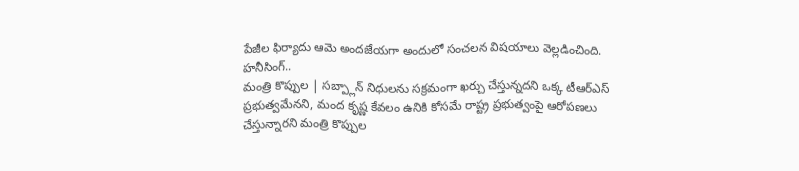పేజీల ఫిర్యాదు ఆమె అందజేయగా అందులో సంచలన విషయాలు వెల్లడించింది. హనీసింగ్..
మంత్రి కొప్పుల | సబ్ప్లాన్ నిధులను సక్రమంగా ఖర్చు చేస్తున్నదని ఒక్క టీఆర్ఎస్ ప్రభుత్వమేనని, మంద కృష్ణ కేవలం ఉనికి కోసమే రాష్ట్ర ప్రభుత్వంపై ఆరోపణలు చేస్తున్నారని మంత్రి కొప్పుల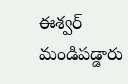ఈశ్వర్ మండిపడ్డారు